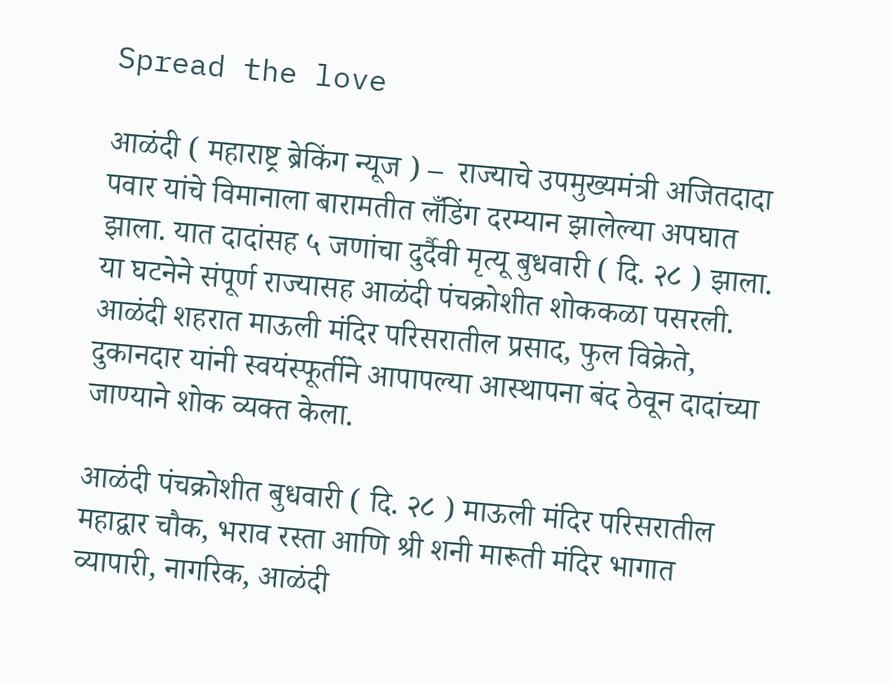Spread the love

आळंदी ( महाराष्ट्र ब्रेकिंग न्यूज ) –  राज्याचे उपमुख्यमंत्री अजितदादा पवार यांचे विमानाला बारामतीत लँडिंग दरम्यान झालेल्या अपघात झाला. यात दादांसह ५ जणांचा दुर्दैवी मृत्यू बुधवारी ( दि. २८ ) झाला. या घटनेने संपूर्ण राज्यासह आळंदी पंचक्रोशीत शोककळा पसरली. आळंदी शहरात माऊली मंदिर परिसरातील प्रसाद, फुल विक्रेते, दुकानदार यांनी स्वयंस्फूर्तीने आपापल्या आस्थापना बंद ठेवून दादांच्या जाण्याने शोक व्यक्त केला.

आळंदी पंचक्रोशीत बुधवारी ( दि. २८ ) माऊली मंदिर परिसरातील महाद्वार चौक, भराव रस्ता आणि श्री शनी मारूती मंदिर भागात व्यापारी, नागरिक, आळंदी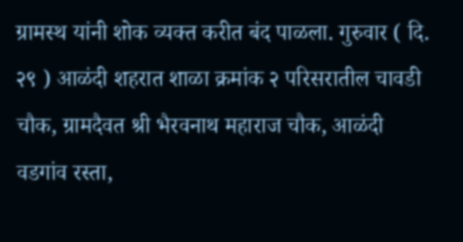ग्रामस्थ यांनी शोक व्यक्त करीत बंद पाळला. गुरुवार ( दि. २९ ) आळंदी शहरात शाळा क्रमांक २ परिसरातील चावडी चौक, ग्रामदैवत श्री भैरवनाथ महाराज चौक, आळंदी वडगांव रस्ता,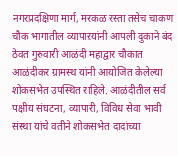नगरप्रदक्षिणा मार्ग, मरकळ रस्ता तसेच चाकण चौक भागातील व्यापाऱयांनी आपली दुकाने बंद ठेवत गुरुवारी आळंदी महाद्वार चौकात आळंदीकर ग्रामस्थ यांनी आयोजित केलेल्या शोकसभेत उपस्थित राहिले. आळंदीतील सर्व पक्षीय संघटना, व्यापारी, विविध सेवा भावी संस्था यांचे वतीने शोकसभेत दादांच्या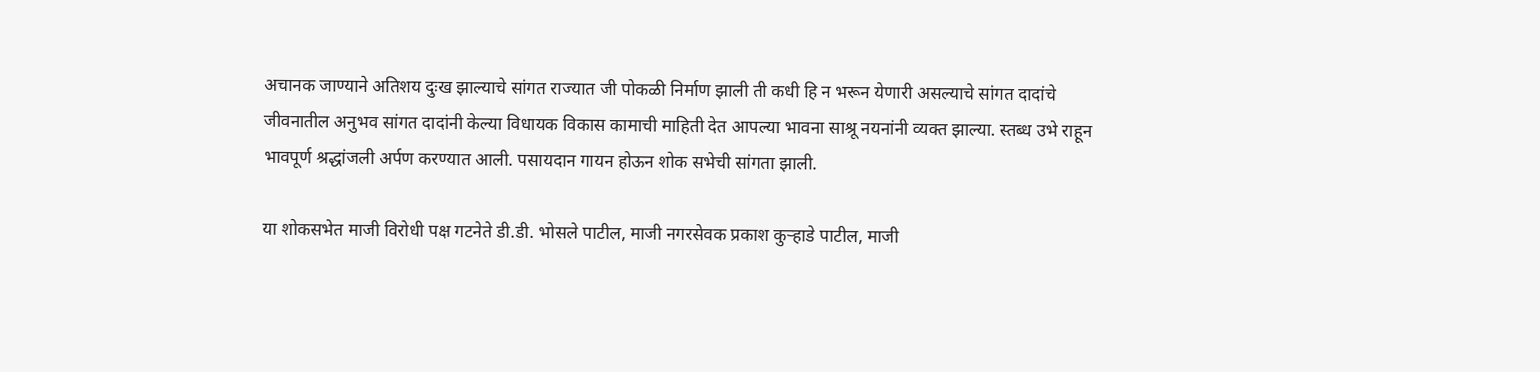अचानक जाण्याने अतिशय दुःख झाल्याचे सांगत राज्यात जी पोकळी निर्माण झाली ती कधी हि न भरून येणारी असल्याचे सांगत दादांचे जीवनातील अनुभव सांगत दादांनी केल्या विधायक विकास कामाची माहिती देत आपल्या भावना साश्रू नयनांनी व्यक्त झाल्या. स्तब्ध उभे राहून भावपूर्ण श्रद्धांजली अर्पण करण्यात आली. पसायदान गायन होऊन शोक सभेची सांगता झाली.

या शोकसभेत माजी विरोधी पक्ष गटनेते डी.डी. भोसले पाटील, माजी नगरसेवक प्रकाश कुऱ्हाडे पाटील, माजी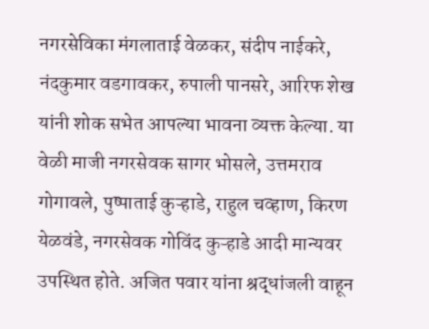नगरसेविका मंगलाताई वेळकर, संदीप नाईकरे, नंदकुमार वडगावकर, रुपाली पानसरे, आरिफ शेख यांनी शोक सभेत आपल्या भावना व्यक्त केल्या. या वेळी माजी नगरसेवक सागर भोसले, उत्तमराव गोगावले, पुष्पाताई कुऱ्हाडे, राहुल चव्हाण, किरण येळवंडे, नगरसेवक गोविंद कुऱ्हाडे आदी मान्यवर उपस्थित होते. अजित पवार यांना श्रद्धांजली वाहून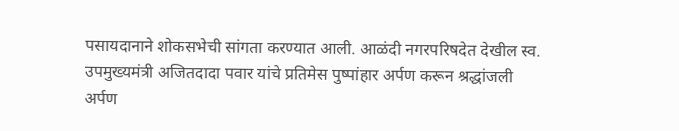पसायदानाने शोकसभेची सांगता करण्यात आली. आळंदी नगरपरिषदेत देखील स्व. उपमुख्यमंत्री अजितदादा पवार यांचे प्रतिमेस पुष्पांहार अर्पण करून श्रद्धांजली अर्पण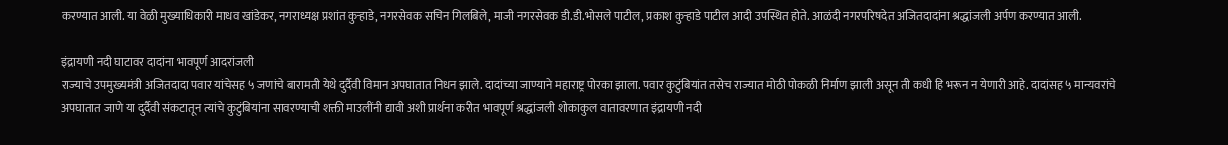करण्यात आली. या वेळी मुख्याधिकारी माधव खांडेकर, नगराध्यक्ष प्रशांत कुऱ्हाडे, नगरसेवक सचिन गिलबिले, माजी नगरसेवक डी.डी.भोसले पाटील, प्रकाश कुऱ्हाडे पाटील आदी उपस्थित होते. आळंदी नगरपरिषदेत अजितदादांना श्रद्धांजली अर्पण करण्यात आली.

इंद्रायणी नदी घाटावर दादांना भावपूर्ण आदरांजली
राज्याचे उपमुख्यमंत्री अजितदादा पवार यांचेसह ५ जणांचे बारामती येथे दुर्दैवी विमान अपघातात निधन झाले. दादांच्या जाण्याने महाराष्ट्र पोरका झाला. पवार कुटुंबियांत तसेच राज्यात मोठी पोकळी निर्माण झाली असून ती कधी हि भरून न येणारी आहे. दादांसह ५ मान्यवरांचे अपघातात जाणे या दुर्दैवी संकटातून त्यांचे कुटुंबियांना सावरण्याची शक्ती माउलींनी द्यावी अशी प्रार्थना करीत भावपूर्ण श्रद्धांजली शोकाकुल वातावरणात इंद्रायणी नदी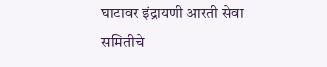घाटावर इंद्रायणी आरती सेवा समितीचे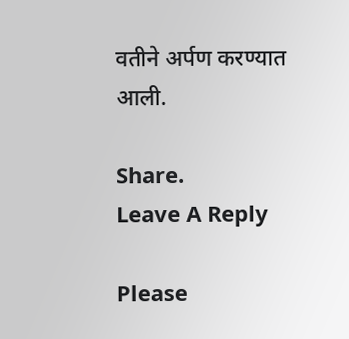वतीने अर्पण करण्यात आली.

Share.
Leave A Reply

Please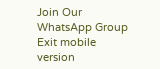Join Our WhatsApp Group
Exit mobile version